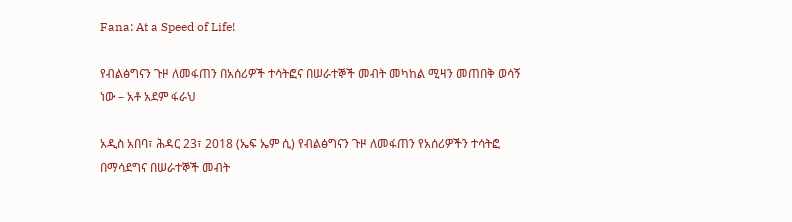Fana: At a Speed of Life!

የብልፅግናን ጉዞ ለመፋጠን በአሰሪዎች ተሳትፎና በሠራተኞች መብት መካከል ሚዛን መጠበቅ ወሳኝ ነው – አቶ አደም ፋራህ

አዲስ አበባ፣ ሕዳር 23፣ 2018 (ኤፍ ኤም ሲ) የብልፅግናን ጉዞ ለመፋጠን የአሰሪዎችን ተሳትፎ በማሳደግና በሠራተኞች መብት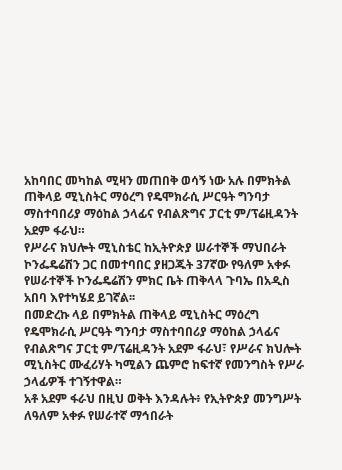አከባበር መካከል ሚዛን መጠበቅ ወሳኝ ነው አሉ በምክትል ጠቅላይ ሚኒስትር ማዕረግ የዴሞክራሲ ሥርዓት ግንባታ ማስተባበሪያ ማዕከል ኃላፊና የብልጽግና ፓርቲ ም/ፕሬዚዳንት አደም ፋራህ።
የሥራና ክህሎት ሚኒስቴር ከኢትዮጵያ ሠራተኞች ማህበራት ኮንፌዴሬሽን ጋር በመተባበር ያዘጋጁት 37ኛው የዓለም አቀፉ የሠራተኞች ኮንፌዴሬሽን ምክር ቤት ጠቅላላ ጉባኤ በአዲስ አበባ እየተካሄደ ይገኛል፡፡
በመድረኩ ላይ በምክትል ጠቅላይ ሚኒስትር ማዕረግ የዴሞክራሲ ሥርዓት ግንባታ ማስተባበሪያ ማዕከል ኃላፊና የብልጽግና ፓርቲ ም/ፕሬዚዳንት አደም ፋራህ፣ የሥራና ክህሎት ሚኒስትር ሙፈሪሃት ካሚልን ጨምሮ ከፍተኛ የመንግስት የሥራ ኃላፊዎች ተገኝተዋል።
አቶ አደም ፋራህ በዚህ ወቅት እንዳሉት፥ የኢትዮጵያ መንግሥት ለዓለም አቀፉ የሠራተኛ ማኅበራት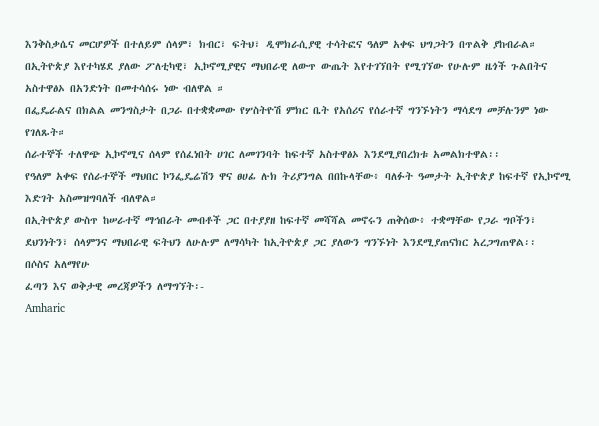እንቅስቃሴና መርሆዎች በተለይም ሰላም፣ ክብር፣ ፍትህ፣ ዲሞክራሲያዊ ተሳትፎና ዓለም አቀፍ ህግጋትን በጥልቅ ያከብራል።
በኢትዮጵያ እየተካሄደ ያለው ፖለቲካዊ፣ ኢኮኖሚያዊና ማህበራዊ ለውጥ ውጤት እየተገኘበት የሚገኘው የሁሉም ዜጎች ጉልበትና አስተዋፅኦ በአንድነት በመተሳሰሩ ነው ብለዋል ።
በፌዴራልና በክልል መንግስታት በጋራ በተቋቋመው የሦስትዮሽ ምክር ቤት የአሰሪና የሰራተኛ ግንኙነትን ማሳደግ መቻሉንም ነው የገለጹት።
ሰራተኞች ተለዋጭ ኢኮኖሚና ሰላም የሰፈነበት ሀገር ለመገንባት ከፍተኛ አስተዋፅኦ እንደሚያበረክቱ አመልክተዋል፡፡
የዓለም አቀፍ የሰራተኞች ማህበር ኮንፌዴሬሽን ዋና ፀሀፊ ሉክ ትሪያንግል በበኩላቸው፥ ባለፉት ዓመታት ኢትዮጵያ ከፍተኛ የኢኮኖሚ እድገት አስመዝግባለች ብለዋል።
በኢትዮጵያ ውስጥ ከሠራተኛ ማኅበራት መብቶች ጋር በተያያዘ ከፍተኛ መሻሻል መኖሩን ጠቅሰው፥ ተቋማቸው የጋራ ግቦችን፣ ደህንነትን፣ ሰላምንና ማህበራዊ ፍትህን ለሁሉም ለማሳካት ከኢትዮጵያ ጋር ያለውን ግንኙነት እንደሚያጠናክር አረጋግጠዋል፡፡
በሶስና አለማየሁ
ፈጣን እና ወቅታዊ መረጃዎችን ለማግኘት፡-
Amharic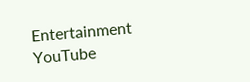Entertainment YouTube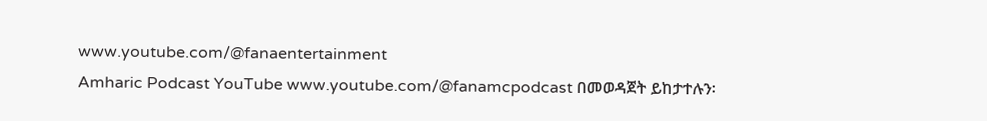www.youtube.com/@fanaentertainment
Amharic Podcast YouTube www.youtube.com/@fanamcpodcast በመወዳጀት ይከታተሉን፡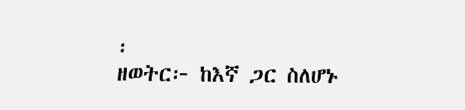፡
ዘወትር፦ ከእኛ ጋር ስለሆኑ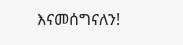እናመሰግናለን!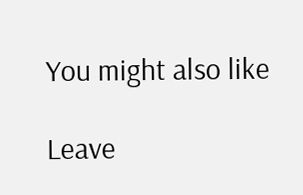You might also like

Leave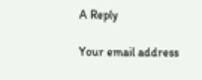A Reply

Your email address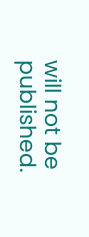will not be published.